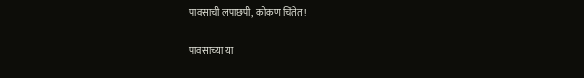पावसाची लपाछपी, कोकण चिंतेत!

पावसाच्या या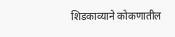शिडकाव्याने कोकणातील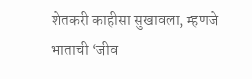शेतकरी काहीसा सुखावला, म्हणजे भाताची ‘जीव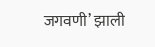जगवणी’ झाली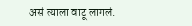असं त्याला वाटू लागलं.